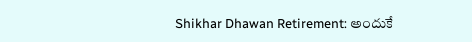Shikhar Dhawan Retirement: అందుకే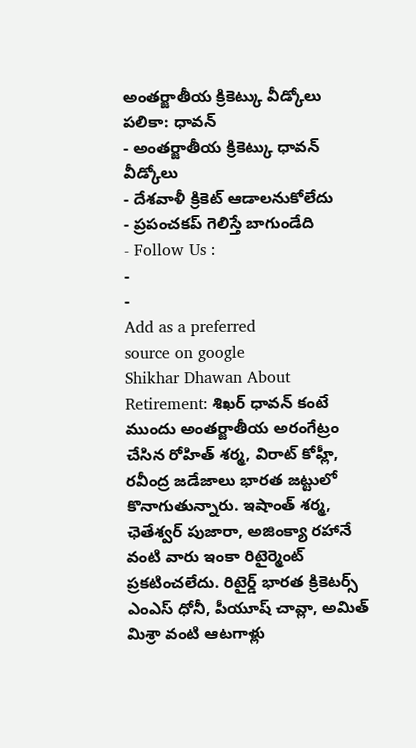అంతర్జాతీయ క్రికెట్కు వీడ్కోలు పలికా: ధావన్
- అంతర్జాతీయ క్రికెట్కు ధావన్ వీడ్కోలు
- దేశవాళీ క్రికెట్ ఆడాలనుకోలేదు
- ప్రపంచకప్ గెలిస్తే బాగుండేది
- Follow Us :
-
-
Add as a preferred
source on google
Shikhar Dhawan About Retirement: శిఖర్ ధావన్ కంటే ముందు అంతర్జాతీయ అరంగేట్రం చేసిన రోహిత్ శర్మ, విరాట్ కోహ్లీ, రవీంద్ర జడేజాలు భారత జట్టులో కొనాగుతున్నారు. ఇషాంత్ శర్మ, ఛెతేశ్వర్ పుజారా, అజింక్యా రహానే వంటి వారు ఇంకా రిటైర్మెంట్ ప్రకటించలేదు. రిటైర్డ్ భారత క్రికెటర్స్ ఎంఎస్ ధోనీ, పీయూష్ చావ్లా, అమిత్ మిశ్రా వంటి ఆటగాళ్లు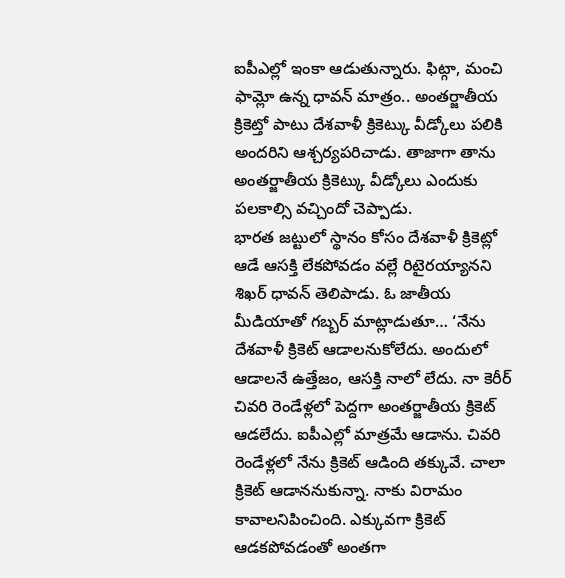ఐపీఎల్లో ఇంకా ఆడుతున్నారు. ఫిట్గా, మంచి ఫామ్లో ఉన్న ధావన్ మాత్రం.. అంతర్జాతీయ క్రికెట్తో పాటు దేశవాళీ క్రికెట్కు వీడ్కోలు పలికి అందరిని ఆశ్చర్యపరిచాడు. తాజాగా తాను అంతర్జాతీయ క్రికెట్కు వీడ్కోలు ఎందుకు పలకాల్సి వచ్చిందో చెప్పాడు.
భారత జట్టులో స్థానం కోసం దేశవాళీ క్రికెట్లో ఆడే ఆసక్తి లేకపోవడం వల్లే రిటైరయ్యానని శిఖర్ ధావన్ తెలిపాడు. ఓ జాతీయ మీడియాతో గబ్బర్ మాట్లాడుతూ… ‘నేను దేశవాళీ క్రికెట్ ఆడాలనుకోలేదు. అందులో ఆడాలనే ఉత్తేజం, ఆసక్తి నాలో లేదు. నా కెరీర్ చివరి రెండేళ్లలో పెద్దగా అంతర్జాతీయ క్రికెట్ ఆడలేదు. ఐపీఎల్లో మాత్రమే ఆడాను. చివరి రెండేళ్లలో నేను క్రికెట్ ఆడింది తక్కువే. చాలా క్రికెట్ ఆడాననుకున్నా. నాకు విరామం కావాలనిపించింది. ఎక్కువగా క్రికెట్ ఆడకపోవడంతో అంతగా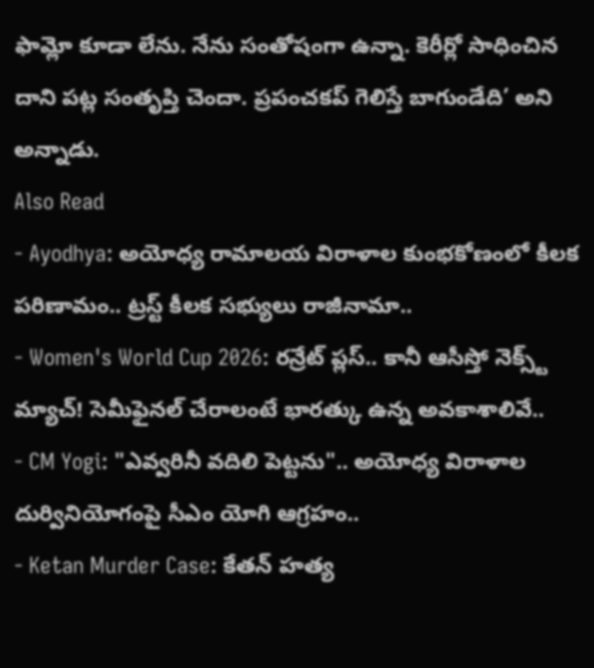ఫామ్లో కూడా లేను. నేను సంతోషంగా ఉన్నా. కెరీర్లో సాధించిన దాని పట్ల సంతృప్తి చెందా. ప్రపంచకప్ గెలిస్తే బాగుండేది’ అని అన్నాడు.
Also Read
- Ayodhya: అయోధ్య రామాలయ విరాళాల కుంభకోణంలో కీలక పరిణామం.. ట్రస్ట్ కీలక సభ్యులు రాజీనామా..
- Women's World Cup 2026: రన్రేట్ ప్లస్.. కానీ ఆసీస్తో నెక్స్ట్ మ్యాచ్! సెమీఫైనల్ చేరాలంటే భారత్కు ఉన్న అవకాశాలివే..
- CM Yogi: "ఎవ్వరినీ వదిలి పెట్టను".. అయోధ్య విరాళాల దుర్వినియోగంపై సీఎం యోగి ఆగ్రహం..
- Ketan Murder Case: కేతన్ హత్య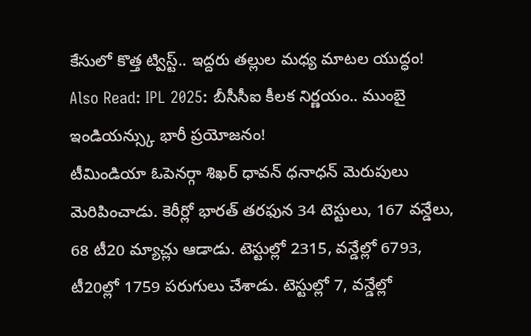కేసులో కొత్త ట్విస్ట్.. ఇద్దరు తల్లుల మధ్య మాటల యుద్ధం!
Also Read: IPL 2025: బీసీసీఐ కీలక నిర్ణయం.. ముంబై ఇండియన్స్కు భారీ ప్రయోజనం!
టీమిండియా ఓపెనర్గా శిఖర్ ధావన్ ధనాధన్ మెరుపులు మెరిపించాడు. కెరీర్లో భారత్ తరఫున 34 టెస్టులు, 167 వన్డేలు, 68 టీ20 మ్యాచ్లు ఆడాడు. టెస్టుల్లో 2315, వన్డేల్లో 6793, టీ20ల్లో 1759 పరుగులు చేశాడు. టెస్టుల్లో 7, వన్డేల్లో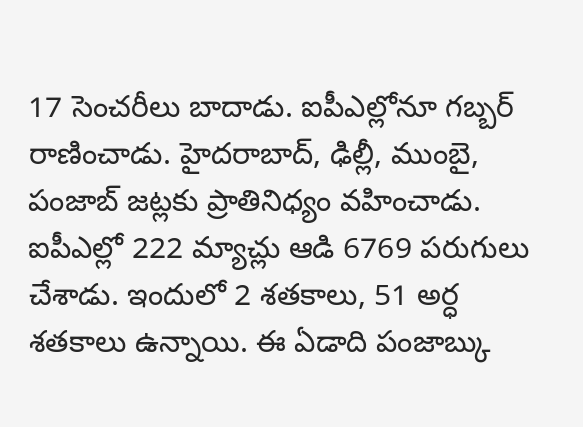17 సెంచరీలు బాదాడు. ఐపీఎల్లోనూ గబ్బర్ రాణించాడు. హైదరాబాద్, ఢిల్లీ, ముంబై, పంజాబ్ జట్లకు ప్రాతినిధ్యం వహించాడు. ఐపీఎల్లో 222 మ్యాచ్లు ఆడి 6769 పరుగులు చేశాడు. ఇందులో 2 శతకాలు, 51 అర్ధ శతకాలు ఉన్నాయి. ఈ ఏడాది పంజాబ్కు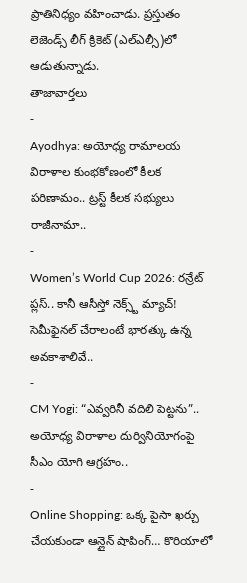ప్రాతినిధ్యం వహించాడు. ప్రస్తుతం లెజెండ్స్ లీగ్ క్రికెట్ (ఎల్ఎల్సీ)లో ఆడుతున్నాడు.
తాజావార్తలు
-
Ayodhya: అయోధ్య రామాలయ విరాళాల కుంభకోణంలో కీలక పరిణామం.. ట్రస్ట్ కీలక సభ్యులు రాజీనామా..
-
Women’s World Cup 2026: రన్రేట్ ప్లస్.. కానీ ఆసీస్తో నెక్స్ట్ మ్యాచ్! సెమీఫైనల్ చేరాలంటే భారత్కు ఉన్న అవకాశాలివే..
-
CM Yogi: “ఎవ్వరినీ వదిలి పెట్టను”.. అయోధ్య విరాళాల దుర్వినియోగంపై సీఎం యోగి ఆగ్రహం..
-
Online Shopping: ఒక్క పైసా ఖర్చు చేయకుండా ఆన్లైన్ షాపింగ్… కొరియాలో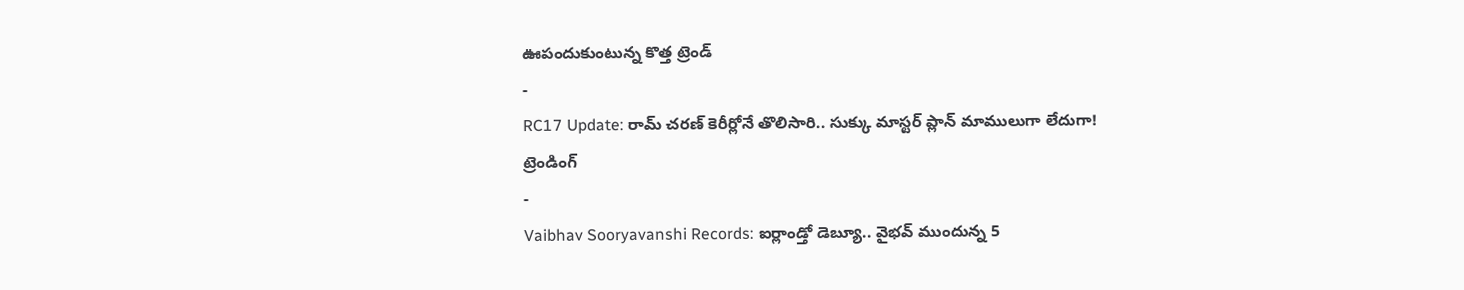ఊపందుకుంటున్న కొత్త ట్రెండ్
-
RC17 Update: రామ్ చరణ్ కెరీర్లోనే తొలిసారి.. సుక్కు మాస్టర్ ప్లాన్ మాములుగా లేదుగా!
ట్రెండింగ్
-
Vaibhav Sooryavanshi Records: ఐర్లాండ్తో డెబ్యూ.. వైభవ్ ముందున్న 5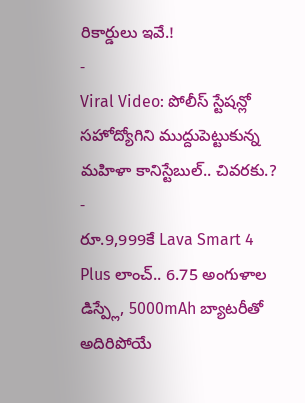రికార్డులు ఇవే.!
-
Viral Video: పోలీస్ స్టేషన్లో సహోద్యోగిని ముద్దుపెట్టుకున్న మహిళా కానిస్టేబుల్.. చివరకు.?
-
రూ.9,999కే Lava Smart 4 Plus లాంచ్.. 6.75 అంగుళాల డిస్ప్లే, 5000mAh బ్యాటరీతో అదిరిపోయే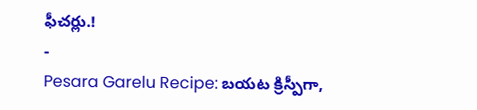ఫీచర్లు.!
-
Pesara Garelu Recipe: బయట క్రిస్పీగా,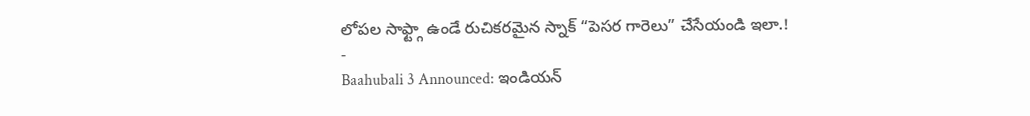లోపల సాఫ్ట్గా ఉండే రుచికరమైన స్నాక్ “పెసర గారెలు” చేసేయండి ఇలా.!
-
Baahubali 3 Announced: ఇండియన్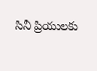సినీ ప్రియులకు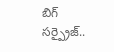బిగ్ సర్ప్రైజ్..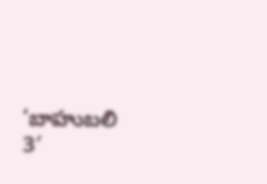‘బాహుబలి 3′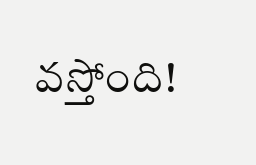వస్తోంది!